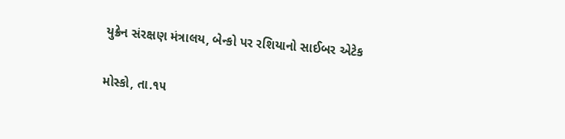યુક્રેન સંરક્ષણ મંત્રાલય, બેન્કો પર રશિયાનો સાઈબર એટેક

મોસ્કો, તા.૧૫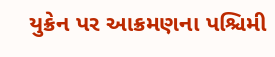યુક્રેન પર આક્રમણના પશ્ચિમી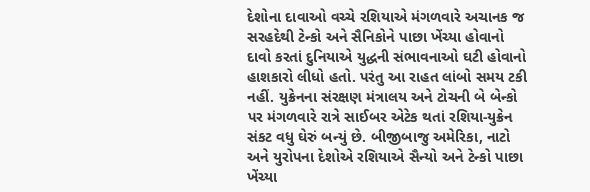દેશોના દાવાઓ વચ્ચે રશિયાએ મંગળવારે અચાનક જ સરહદેથી ટેન્કો અને સૈનિકોને પાછા ખેંચ્યા હોવાનો દાવો કરતાં દુનિયાએ યુદ્ધની સંભાવનાઓ ઘટી હોવાનો હાશકારો લીધો હતો. પરંતુ આ રાહત લાંબો સમય ટકી નહીં. યુક્રેનના સંરક્ષણ મંત્રાલય અને ટોચની બે બેન્કો પર મંગળવારે રાત્રે સાઈબર એટેક થતાં રશિયા-યુક્રેન સંકટ વધુ ઘેરું બન્યું છે. બીજીબાજુ અમેરિકા, નાટો અને યુરોપના દેશોએ રશિયાએ સૈન્યો અને ટેન્કો પાછા ખેંચ્યા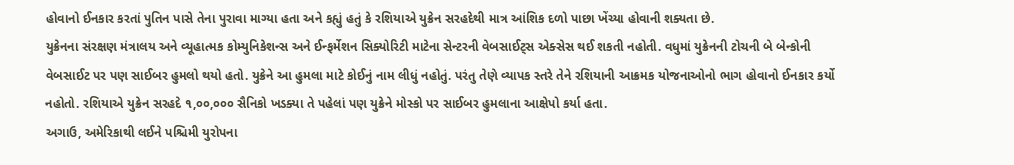હોવાનો ઈનકાર કરતાં પુતિન પાસે તેના પુરાવા માગ્યા હતા અને કહ્યું હતું કે રશિયાએ યુક્રેન સરહદેથી માત્ર આંશિક દળો પાછા ખેંચ્યા હોવાની શક્યતા છે.
યુક્રેનના સંરક્ષણ મંત્રાલય અને વ્યૂહાત્મક કોમ્યુનિકેશન્સ અને ઈન્ફર્મેશન સિક્યોરિટી માટેના સેન્ટરની વેબસાઈટ્સ એક્સેસ થઈ શકતી નહોતી. વધુમાં યુક્રેનની ટોચની બે બેન્કોની વેબસાઈટ પર પણ સાઈબર હુમલો થયો હતો. યુક્રેને આ હુમલા માટે કોઈનું નામ લીધું નહોતું. પરંતુ તેણે વ્યાપક સ્તરે તેને રશિયાની આક્રમક યોજનાઓનો ભાગ હોવાનો ઈનકાર કર્યો નહોતો. રશિયાએ યુક્રેન સરહદે ૧,૦૦,૦૦૦ સૈનિકો ખડક્યા તે પહેલાં પણ યુક્રેને મોસ્કો પર સાઈબર હુમલાના આક્ષેપો કર્યા હતા.
અગાઉ, અમેરિકાથી લઈને પશ્ચિમી યુરોપના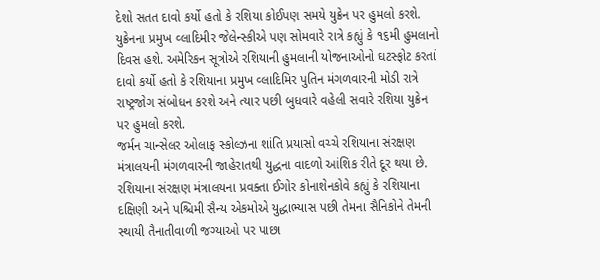દેશો સતત દાવો કર્યો હતો કે રશિયા કોઈપણ સમયે યુક્રેન પર હુમલો કરશે. યુક્રેનના પ્રમુખ વ્લાદિમીર જેલેન્સ્કીએ પણ સોમવારે રાત્રે કહ્યું કે ૧૬મી હુમલાનો દિવસ હશે. અમેરિકન સૂત્રોએ રશિયાની હુમલાની યોજનાઓનો ઘટસ્ફોટ કરતાં દાવો કર્યો હતો કે રશિયાના પ્રમુખ વ્લાદિમિર પુતિન મંગળવારની મોડી રાત્રે રાષ્ટ્રજોગ સંબોધન કરશે અને ત્યાર પછી બુધવારે વહેલી સવારે રશિયા યુક્રેન પર હુમલો કરશે.
જર્મન ચાન્સેલર ઓલાફ સ્કોલ્ઝના શાંતિ પ્રયાસો વચ્ચે રશિયાના સંરક્ષણ મંત્રાલયની મંગળવારની જાહેરાતથી યુદ્ધના વાદળો આંશિક રીતે દૂર થયા છે. રશિયાના સંરક્ષણ મંત્રાલયના પ્રવક્તા ઈગોર કોનાશેનકોવે કહ્યું કે રશિયાના દક્ષિણી અને પશ્ચિમી સૈન્ય એકમોએ યુદ્ધાભ્યાસ પછી તેમના સૈનિકોને તેમની સ્થાયી તૈનાતીવાળી જગ્યાઓ પર પાછા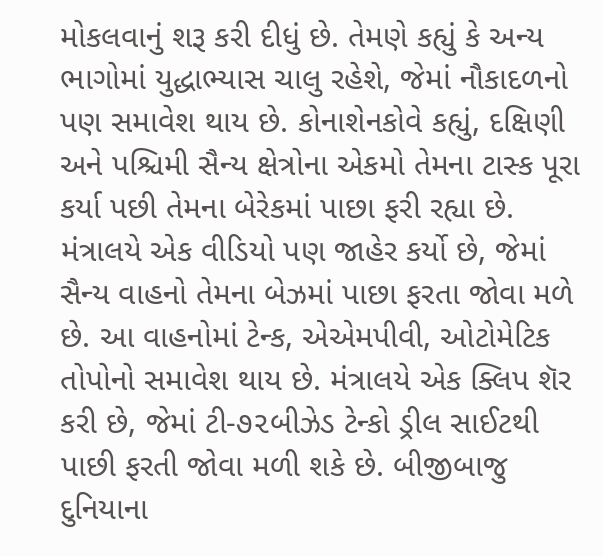મોકલવાનું શરૂ કરી દીધું છે. તેમણે કહ્યું કે અન્ય ભાગોમાં યુદ્ધાભ્યાસ ચાલુ રહેશે, જેમાં નૌકાદળનો પણ સમાવેશ થાય છે. કોનાશેનકોવે કહ્યું, દક્ષિણી અને પશ્ચિમી સૈન્ય ક્ષેત્રોના એકમો તેમના ટાસ્ક પૂરા કર્યા પછી તેમના બેરેકમાં પાછા ફરી રહ્યા છે.
મંત્રાલયે એક વીડિયો પણ જાહેર કર્યો છે, જેમાં સૈન્ય વાહનો તેમના બેઝમાં પાછા ફરતા જોવા મળે છે. આ વાહનોમાં ટેન્ક, એએમપીવી, ઓટોમેટિક તોપોનો સમાવેશ થાય છે. મંત્રાલયે એક ક્લિપ શૅર કરી છે, જેમાં ટી-૭૨બીઝેડ ટેન્કો ડ્રીલ સાઈટથી પાછી ફરતી જોવા મળી શકે છે. બીજીબાજુ દુનિયાના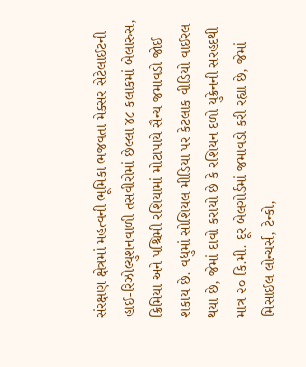સંરક્ષણ ક્ષેત્રમાં મહત્વની ભૂમિકા ભજવતા મેક્સર સેટેલાઈટની હાઈ-રિઝોલ્યુશનવાળી તસવીરોમાં છેલ્લા ૪૮ કલાકમાં બેલારુસ, ક્રિમિયા અને પશ્ચિમી રશિયામાં મોટાપાયે સૈન્ય જમાવડો જોઈ શકાય છે. વધુમાં સોશિયલ મીડિયા પર કેટલાક વીડિયો વાઈરલ થયા છે, જેમાં દાવો કરાયો છે કે રશિયન દળો યુક્રેનની સરહદથી માત્ર ૨૦ કિ.મી. દૂર બેલગોર્ડમાં જમાવડો કરી રહ્યા છે, જેમાં મિસાઈલ લોન્ચર્સ, ટેન્કો,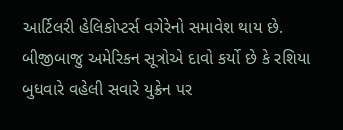આર્ટિલરી હેલિકોપ્ટર્સ વગેરેનો સમાવેશ થાય છે.
બીજીબાજુ અમેરિકન સૂત્રોએ દાવો કર્યો છે કે રશિયા બુધવારે વહેલી સવારે યુક્રેન પર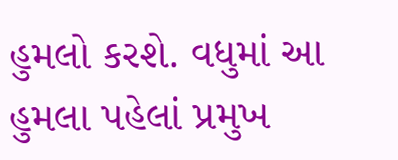હુમલો કરશે. વધુમાં આ હુમલા પહેલાં પ્રમુખ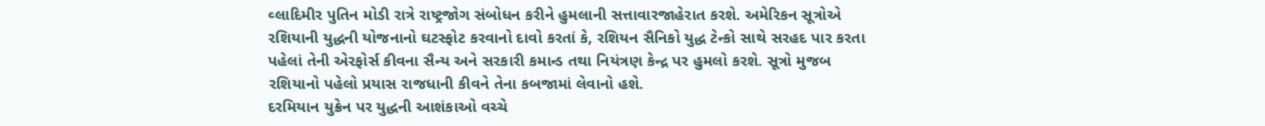વ્લાદિમીર પુતિન મોડી રાત્રે રાષ્ટ્રજોગ સંબોધન કરીને હુમલાની સત્તાવારજાહેરાત કરશે. અમેરિકન સૂત્રોએ રશિયાની યુદ્ધની યોજનાનો ઘટસ્ફોટ કરવાનો દાવો કરતાં કે, રશિયન સૈનિકો યુદ્ધ ટેન્કો સાથે સરહદ પાર કરતા પહેલાં તેની એરફોર્સ કીવના સૈન્ય અને સરકારી કમાન્ડ તથા નિયંત્રણ કેન્દ્ર પર હુમલો કરશે. સૂત્રો મુજબ રશિયાનો પહેલો પ્રયાસ રાજધાની કીવને તેના કબજામાં લેવાનો હશે.
દરમિયાન યુક્રેન પર યુદ્ધની આશંકાઓ વચ્ચે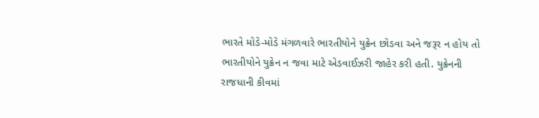ભારતે મોડે-મોડે મંગળવારે ભારતીયોને યુક્રેન છોડવા અને જરૂર ન હોય તો ભારતીયોને યુક્રેન ન જવા માટે એડવાઈઝરી જાહેર કરી હતી. યુક્રેનની રાજધાની કીવમાં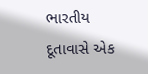ભારતીય દૂતાવાસે એક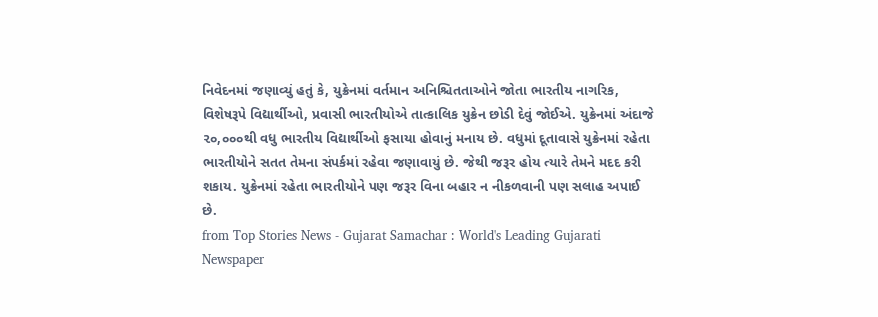નિવેદનમાં જણાવ્યું હતું કે, યુક્રેનમાં વર્તમાન અનિશ્ચિતતાઓને જોતા ભારતીય નાગરિક, વિશેષરૂપે વિદ્યાર્થીઓ, પ્રવાસી ભારતીયોએ તાત્કાલિક યુક્રેન છોડી દેવું જોઈએ. યુક્રેનમાં અંદાજે ૨૦,૦૦૦થી વધુ ભારતીય વિદ્યાર્થીઓ ફસાયા હોવાનું મનાય છે. વધુમાં દૂતાવાસે યુક્રેનમાં રહેતા ભારતીયોને સતત તેમના સંપર્કમાં રહેવા જણાવાયું છે. જેથી જરૂર હોય ત્યારે તેમને મદદ કરી શકાય. યુક્રેનમાં રહેતા ભારતીયોને પણ જરૂર વિના બહાર ન નીકળવાની પણ સલાહ અપાઈ છે.
from Top Stories News - Gujarat Samachar : World's Leading Gujarati Newspaper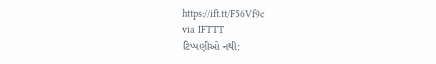https://ift.tt/F56Vf9c
via IFTTT
ટિપ્પણીઓ નથી: